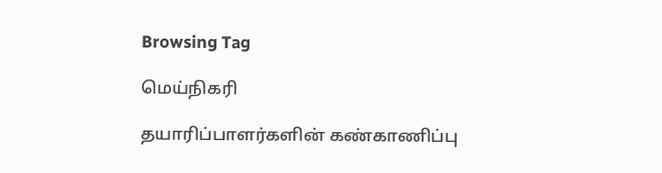Browsing Tag

மெய்நிகரி

தயாரிப்பாளர்களின் கண்காணிப்பு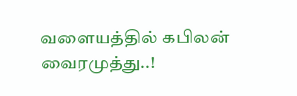வளையத்தில் கபிலன் வைரமுத்து..!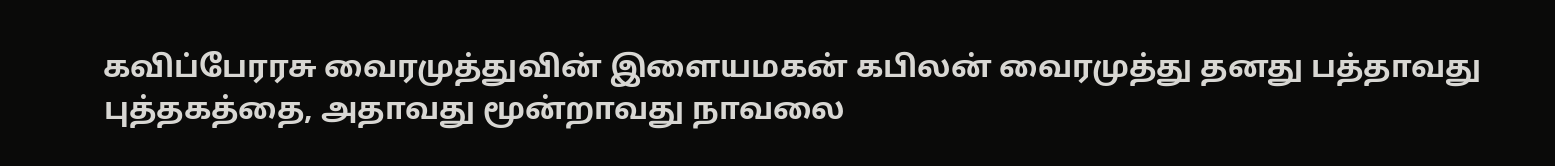கவிப்பேரரசு வைரமுத்துவின் இளையமகன் கபிலன் வைரமுத்து தனது பத்தாவது புத்தகத்தை, அதாவது மூன்றாவது நாவலை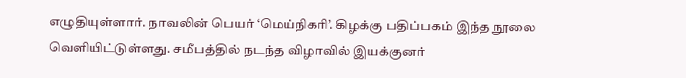எழுதியுள்ளார். நாவலின் பெயர் ‘மெய்நிகரி’. கிழக்கு பதிப்பகம் இந்த நூலை வெளியிட்டுள்ளது. சமீபத்தில் நடந்த விழாவில் இயக்குனர்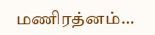மணிரத்னம்…